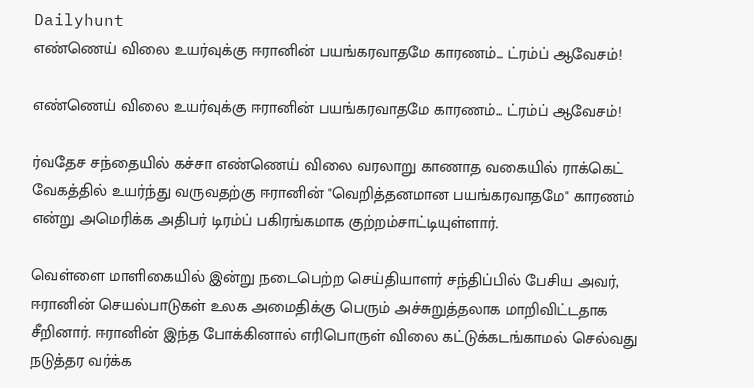Dailyhunt
எண்ணெய் விலை உயர்வுக்கு ஈரானின் பயங்கரவாதமே காரணம்... ட்ரம்ப் ஆவேசம்!

எண்ணெய் விலை உயர்வுக்கு ஈரானின் பயங்கரவாதமே காரணம்... ட்ரம்ப் ஆவேசம்!

ர்வதேச சந்தையில் கச்சா எண்ணெய் விலை வரலாறு காணாத வகையில் ராக்கெட் வேகத்தில் உயர்ந்து வருவதற்கு ஈரானின் "வெறித்தனமான பயங்கரவாதமே" காரணம் என்று அமெரிக்க அதிபர் டிரம்ப் பகிரங்கமாக குற்றம்சாட்டியுள்ளார்.

வெள்ளை மாளிகையில் இன்று நடைபெற்ற செய்தியாளர் சந்திப்பில் பேசிய அவர், ஈரானின் செயல்பாடுகள் உலக அமைதிக்கு பெரும் அச்சுறுத்தலாக மாறிவிட்டதாக சீறினார். ஈரானின் இந்த போக்கினால் எரிபொருள் விலை கட்டுக்கடங்காமல் செல்வது நடுத்தர வர்க்க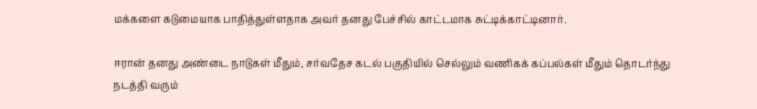மக்களை கடுமையாக பாதித்துள்ளதாக அவர் தனது பேச்சில் காட்டமாக சுட்டிக்காட்டினார்.

ஈரான் தனது அண்டை நாடுகள் மீதும், சர்வதேச கடல் பகுதியில் செல்லும் வணிகக் கப்பல்கள் மீதும் தொடர்ந்து நடத்தி வரும்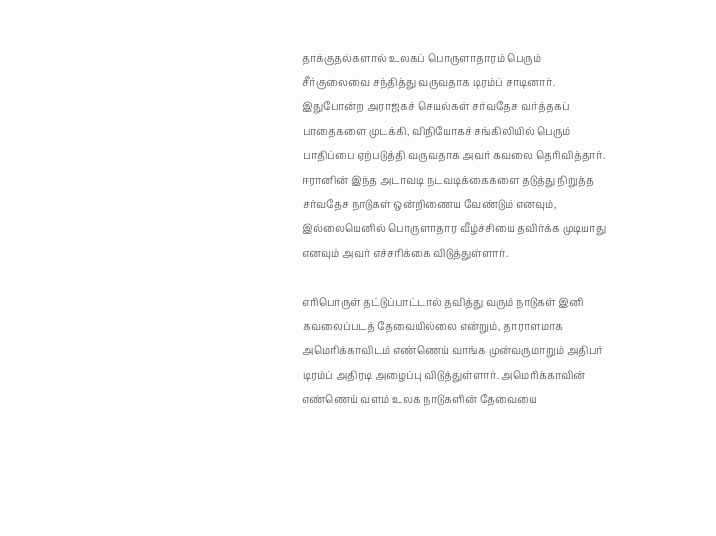தாக்குதல்களால் உலகப் பொருளாதாரம் பெரும் சீர்குலைவை சந்தித்து வருவதாக டிரம்ப் சாடினார். இதுபோன்ற அராஜகச் செயல்கள் சர்வதேச வர்த்தகப் பாதைகளை முடக்கி, விநியோகச் சங்கிலியில் பெரும் பாதிப்பை ஏற்படுத்தி வருவதாக அவர் கவலை தெரிவித்தார். ஈரானின் இந்த அடாவடி நடவடிக்கைகளை தடுத்து நிறுத்த சர்வதேச நாடுகள் ஒன்றிணைய வேண்டும் எனவும், இல்லையெனில் பொருளாதார வீழ்ச்சியை தவிர்க்க முடியாது எனவும் அவர் எச்சரிக்கை விடுத்துள்ளார்.

எரிபொருள் தட்டுப்பாட்டால் தவித்து வரும் நாடுகள் இனி கவலைப்படத் தேவையில்லை என்றும், தாராளமாக அமெரிக்காவிடம் எண்ணெய் வாங்க முன்வருமாறும் அதிபர் டிரம்ப் அதிரடி அழைப்பு விடுத்துள்ளார். அமெரிக்காவின் எண்ணெய் வளம் உலக நாடுகளின் தேவையை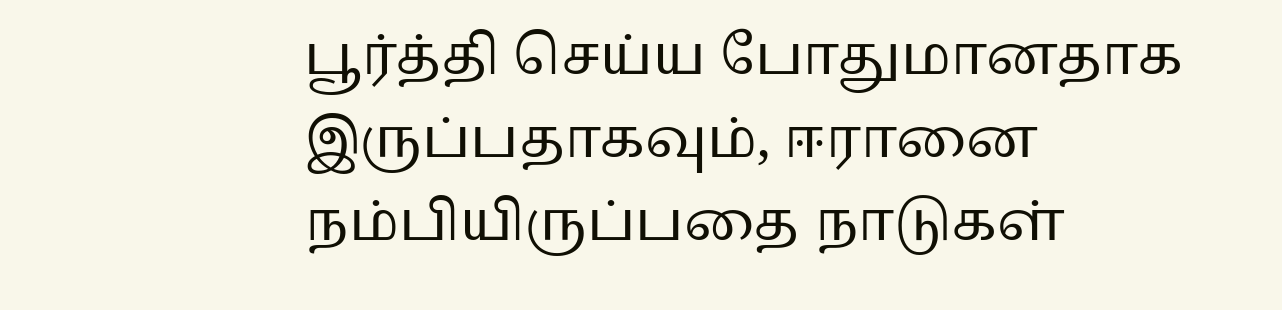பூர்த்தி செய்ய போதுமானதாக இருப்பதாகவும், ஈரானை நம்பியிருப்பதை நாடுகள்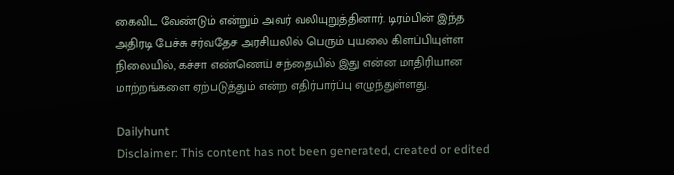கைவிட வேண்டும் என்றும் அவர் வலியுறுத்தினார். டிரம்பின் இந்த அதிரடி பேச்சு சர்வதேச அரசியலில் பெரும் புயலை கிளப்பியுள்ள நிலையில், கச்சா எண்ணெய் சந்தையில் இது என்ன மாதிரியான மாற்றங்களை ஏற்படுத்தும் என்ற எதிர்பார்ப்பு எழுந்துள்ளது.

Dailyhunt
Disclaimer: This content has not been generated, created or edited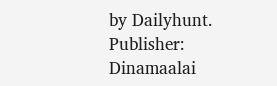by Dailyhunt. Publisher: Dinamaalai